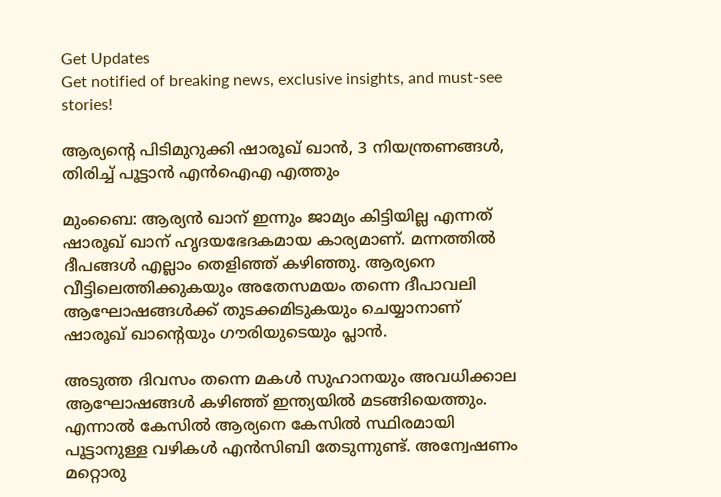Get Updates
Get notified of breaking news, exclusive insights, and must-see stories!

ആര്യന്റെ പിടിമുറുക്കി ഷാരൂഖ് ഖാന്‍, 3 നിയന്ത്രണങ്ങള്‍, തിരിച്ച് പൂട്ടാന്‍ എന്‍ഐഎ എത്തും

മുംബൈ: ആര്യന്‍ ഖാന് ഇന്നും ജാമ്യം കിട്ടിയില്ല എന്നത് ഷാരൂഖ് ഖാന് ഹൃദയഭേദകമായ കാര്യമാണ്. മന്നത്തില്‍ ദീപങ്ങള്‍ എല്ലാം തെളിഞ്ഞ് കഴിഞ്ഞു. ആര്യനെ വീട്ടിലെത്തിക്കുകയും അതേസമയം തന്നെ ദീപാവലി ആഘോഷങ്ങള്‍ക്ക് തുടക്കമിടുകയും ചെയ്യാനാണ് ഷാരൂഖ് ഖാന്റെയും ഗൗരിയുടെയും പ്ലാന്‍.

അടുത്ത ദിവസം തന്നെ മകള്‍ സുഹാനയും അവധിക്കാല ആഘോഷങ്ങള്‍ കഴിഞ്ഞ് ഇന്ത്യയില്‍ മടങ്ങിയെത്തും. എന്നാല്‍ കേസില്‍ ആര്യനെ കേസില്‍ സ്ഥിരമായി പൂട്ടാനുള്ള വഴികള്‍ എന്‍സിബി തേടുന്നുണ്ട്. അന്വേഷണം മറ്റൊരു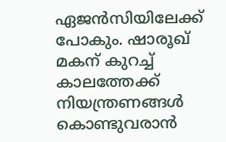ഏജന്‍സിയിലേക്ക് പോകും. ഷാരൂഖ് മകന് കുറച്ച് കാലത്തേക്ക് നിയന്ത്രണങ്ങള്‍ കൊണ്ടുവരാന്‍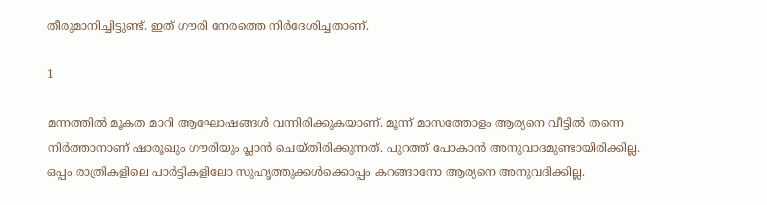തീരുമാനിച്ചിട്ടുണ്ട്. ഇത് ഗൗരി നേരത്തെ നിര്‍ദേശിച്ചതാണ്.

1

മന്നത്തില്‍ മൂകത മാറി ആഘോഷങ്ങള്‍ വന്നിരിക്കുകയാണ്. മൂന്ന് മാസത്തോളം ആര്യനെ വീട്ടില്‍ തന്നെ നിര്‍ത്താനാണ് ഷാരൂഖും ഗൗരിയും പ്ലാന്‍ ചെയ്തിരിക്കുന്നത്. പുറത്ത് പോകാന്‍ അനുവാദമുണ്ടായിരിക്കില്ല. ഒപ്പം രാത്രികളിലെ പാര്‍ട്ടികളിലോ സുഹൃത്തുക്കള്‍ക്കൊപ്പം കറങ്ങാനോ ആര്യനെ അനുവദിക്കില്ല.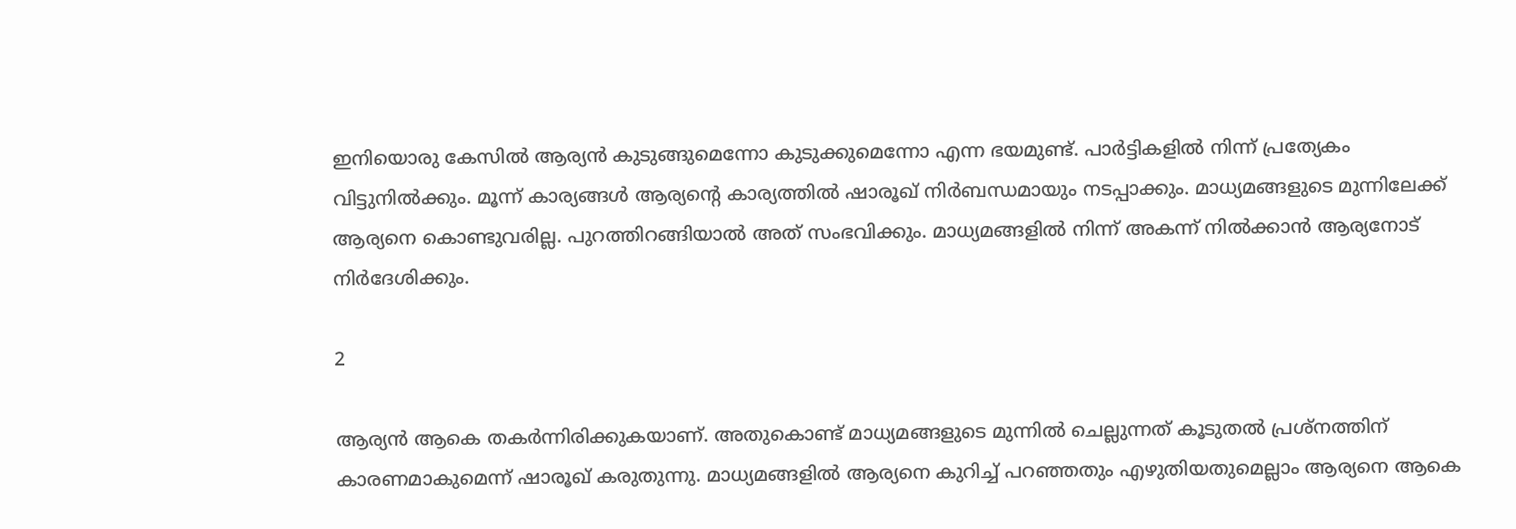ഇനിയൊരു കേസില്‍ ആര്യന്‍ കുടുങ്ങുമെന്നോ കുടുക്കുമെന്നോ എന്ന ഭയമുണ്ട്. പാര്‍ട്ടികളില്‍ നിന്ന് പ്രത്യേകം വിട്ടുനില്‍ക്കും. മൂന്ന് കാര്യങ്ങള്‍ ആര്യന്റെ കാര്യത്തില്‍ ഷാരൂഖ് നിര്‍ബന്ധമായും നടപ്പാക്കും. മാധ്യമങ്ങളുടെ മുന്നിലേക്ക് ആര്യനെ കൊണ്ടുവരില്ല. പുറത്തിറങ്ങിയാല്‍ അത് സംഭവിക്കും. മാധ്യമങ്ങളില്‍ നിന്ന് അകന്ന് നില്‍ക്കാന്‍ ആര്യനോട് നിര്‍ദേശിക്കും.

2

ആര്യന്‍ ആകെ തകര്‍ന്നിരിക്കുകയാണ്. അതുകൊണ്ട് മാധ്യമങ്ങളുടെ മുന്നില്‍ ചെല്ലുന്നത് കൂടുതല്‍ പ്രശ്‌നത്തിന് കാരണമാകുമെന്ന് ഷാരൂഖ് കരുതുന്നു. മാധ്യമങ്ങളില്‍ ആര്യനെ കുറിച്ച് പറഞ്ഞതും എഴുതിയതുമെല്ലാം ആര്യനെ ആകെ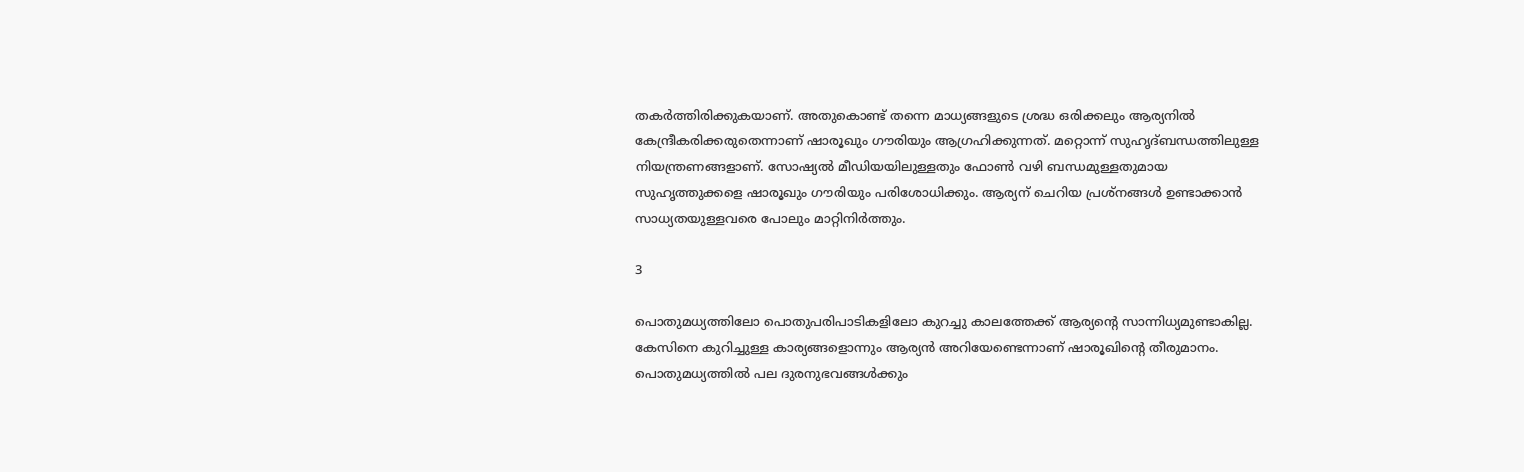തകര്‍ത്തിരിക്കുകയാണ്. അതുകൊണ്ട് തന്നെ മാധ്യങ്ങളുടെ ശ്രദ്ധ ഒരിക്കലും ആര്യനില്‍ കേന്ദ്രീകരിക്കരുതെന്നാണ് ഷാരൂഖും ഗൗരിയും ആഗ്രഹിക്കുന്നത്. മറ്റൊന്ന് സുഹൃദ്ബന്ധത്തിലുള്ള നിയന്ത്രണങ്ങളാണ്. സോഷ്യല്‍ മീഡിയയിലുള്ളതും ഫോണ്‍ വഴി ബന്ധമുള്ളതുമായ സുഹൃത്തുക്കളെ ഷാരൂഖും ഗൗരിയും പരിശോധിക്കും. ആര്യന് ചെറിയ പ്രശ്‌നങ്ങള്‍ ഉണ്ടാക്കാന്‍ സാധ്യതയുള്ളവരെ പോലും മാറ്റിനിര്‍ത്തും.

3

പൊതുമധ്യത്തിലോ പൊതുപരിപാടികളിലോ കുറച്ചു കാലത്തേക്ക് ആര്യന്റെ സാന്നിധ്യമുണ്ടാകില്ല. കേസിനെ കുറിച്ചുള്ള കാര്യങ്ങളൊന്നും ആര്യന്‍ അറിയേണ്ടെന്നാണ് ഷാരൂഖിന്റെ തീരുമാനം. പൊതുമധ്യത്തില്‍ പല ദുരനുഭവങ്ങള്‍ക്കും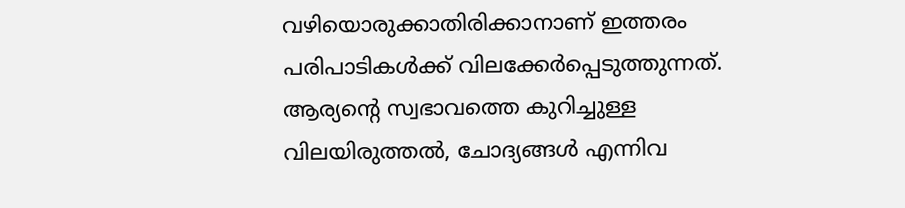വഴിയൊരുക്കാതിരിക്കാനാണ് ഇത്തരം പരിപാടികള്‍ക്ക് വിലക്കേര്‍പ്പെടുത്തുന്നത്. ആര്യന്റെ സ്വഭാവത്തെ കുറിച്ചുള്ള വിലയിരുത്തല്‍, ചോദ്യങ്ങള്‍ എന്നിവ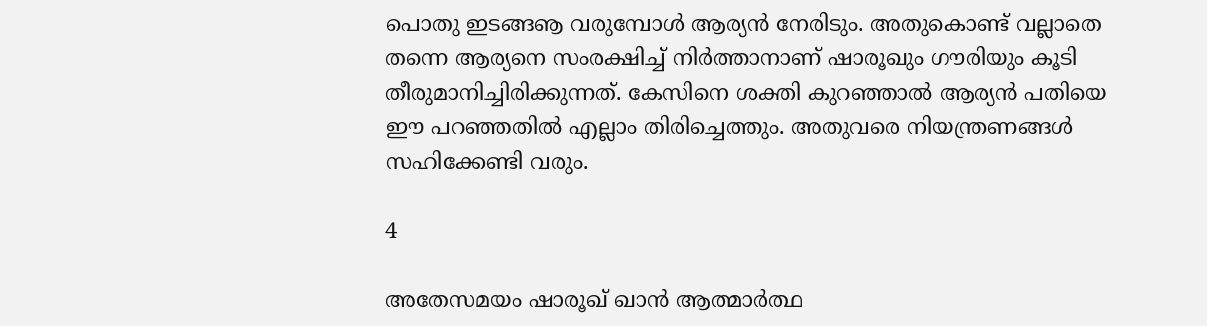പൊതു ഇടങ്ങൡ വരുമ്പോള്‍ ആര്യന്‍ നേരിടും. അതുകൊണ്ട് വല്ലാതെ തന്നെ ആര്യനെ സംരക്ഷിച്ച് നിര്‍ത്താനാണ് ഷാരൂഖും ഗൗരിയും കൂടി തീരുമാനിച്ചിരിക്കുന്നത്. കേസിനെ ശക്തി കുറഞ്ഞാല്‍ ആര്യന്‍ പതിയെ ഈ പറഞ്ഞതില്‍ എല്ലാം തിരിച്ചെത്തും. അതുവരെ നിയന്ത്രണങ്ങള്‍ സഹിക്കേണ്ടി വരും.

4

അതേസമയം ഷാരൂഖ് ഖാന്‍ ആത്മാര്‍ത്ഥ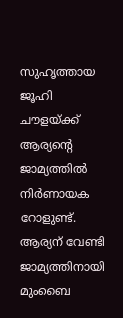സുഹൃത്തായ ജൂഹി ചൗളയ്ക്ക് ആര്യന്റെ ജാമ്യത്തില്‍ നിര്‍ണായക റോളുണ്ട്. ആര്യന് വേണ്ടി ജാമ്യത്തിനായി മുംബൈ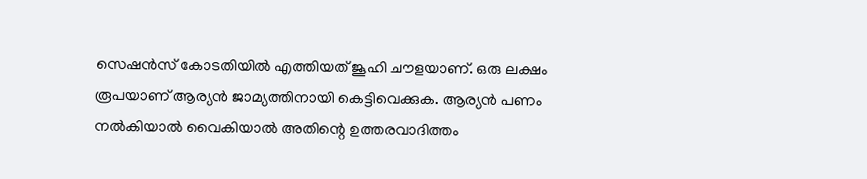സെഷന്‍സ് കോടതിയില്‍ എത്തിയത് ജൂഹി ചൗളയാണ്. ഒരു ലക്ഷം രൂപയാണ് ആര്യന്‍ ജാമ്യത്തിനായി കെട്ടിവെക്കുക. ആര്യന്‍ പണം നല്‍കിയാല്‍ വൈകിയാല്‍ അതിന്റെ ഉത്തരവാദിത്തം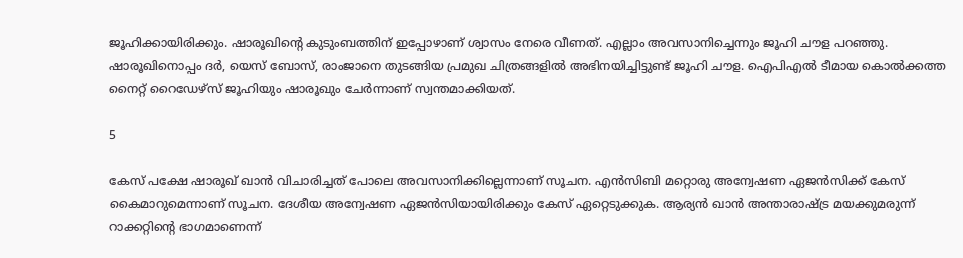ജൂഹിക്കായിരിക്കും. ഷാരൂഖിന്റെ കുടുംബത്തിന് ഇപ്പോഴാണ് ശ്വാസം നേരെ വീണത്. എല്ലാം അവസാനിച്ചെന്നും ജൂഹി ചൗള പറഞ്ഞു. ഷാരൂഖിനൊപ്പം ദര്‍, യെസ് ബോസ്, രാംജാനെ തുടങ്ങിയ പ്രമുഖ ചിത്രങ്ങളില്‍ അഭിനയിച്ചിട്ടുണ്ട് ജൂഹി ചൗള. ഐപിഎല്‍ ടീമായ കൊല്‍ക്കത്ത നൈറ്റ് റൈഡേഴ്‌സ് ജൂഹിയും ഷാരൂഖും ചേര്‍ന്നാണ് സ്വന്തമാക്കിയത്.

5

കേസ് പക്ഷേ ഷാരൂഖ് ഖാന്‍ വിചാരിച്ചത് പോലെ അവസാനിക്കില്ലെന്നാണ് സൂചന. എന്‍സിബി മറ്റൊരു അന്വേഷണ ഏജന്‍സിക്ക് കേസ് കൈമാറുമെന്നാണ് സൂചന. ദേശീയ അന്വേഷണ ഏജന്‍സിയായിരിക്കും കേസ് ഏറ്റെടുക്കുക. ആര്യന്‍ ഖാന്‍ അന്താരാഷ്ട്ര മയക്കുമരുന്ന് റാക്കറ്റിന്റെ ഭാഗമാണെന്ന്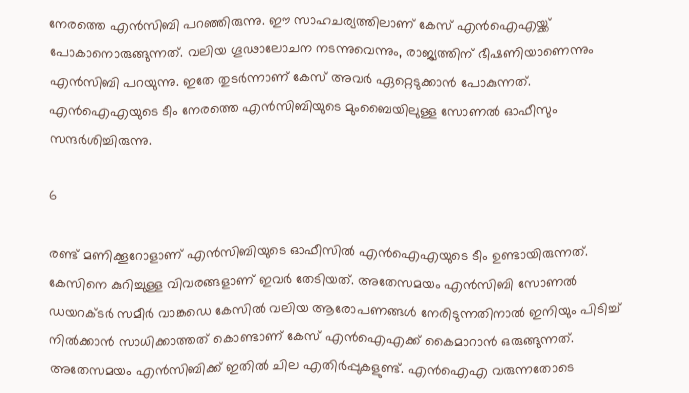നേരത്തെ എന്‍സിബി പറഞ്ഞിരുന്നു. ഈ സാഹചര്യത്തിലാണ് കേസ് എന്‍ഐഎയ്ക്ക് പോകാനൊരുങ്ങുന്നത്. വലിയ ഗൂഢാലോചന നടന്നുവെന്നും, രാജ്യത്തിന് ഭീഷണിയാണെന്നും എന്‍സിബി പറയുന്നു. ഇതേ തുടര്‍ന്നാണ് കേസ് അവര്‍ ഏറ്റെടുക്കാന്‍ പോകുന്നത്. എന്‍ഐഎയുടെ ടീം നേരത്തെ എന്‍സിബിയുടെ മുംബൈയിലുള്ള സോണല്‍ ഓഫീസും സന്ദര്‍ശിച്ചിരുന്നു.

6

രണ്ട് മണിക്കൂറോളാണ് എന്‍സിബിയുടെ ഓഫീസില്‍ എന്‍ഐഎയുടെ ടീം ഉണ്ടായിരുന്നത്. കേസിനെ കുറിച്ചുള്ള വിവരങ്ങളാണ് ഇവര്‍ തേടിയത്. അതേസമയം എന്‍സിബി സോണല്‍ ഡയറക്ടര്‍ സമീര്‍ വാങ്കഡെ കേസില്‍ വലിയ ആരോപണങ്ങള്‍ നേരിടുന്നതിനാല്‍ ഇനിയും പിടിച്ച് നില്‍ക്കാന്‍ സാധിക്കാത്തത് കൊണ്ടാണ് കേസ് എന്‍ഐഎക്ക് കൈമാറാന്‍ ഒരുങ്ങുന്നത്. അതേസമയം എന്‍സിബിക്ക് ഇതില്‍ ചില എതിര്‍പ്പുകളുണ്ട്. എന്‍ഐഎ വരുന്നതോടെ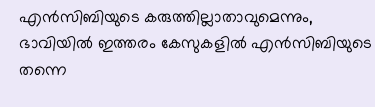എന്‍സിബിയുടെ കരുത്തില്ലാതാവുമെന്നും, ഭാവിയില്‍ ഇത്തരം കേസുകളില്‍ എന്‍സിബിയുടെ തന്നെ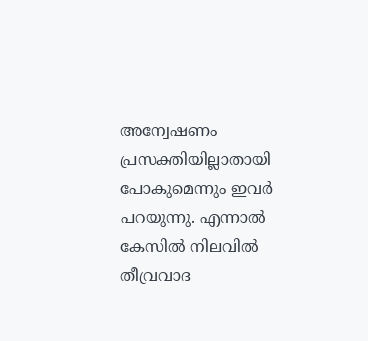അന്വേഷണം പ്രസക്തിയില്ലാതായി പോകുമെന്നും ഇവര്‍ പറയുന്നു. എന്നാല്‍ കേസില്‍ നിലവില്‍ തീവ്രവാദ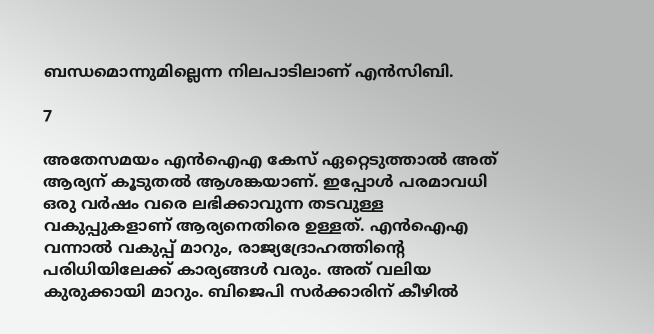ബന്ധമൊന്നുമില്ലെന്ന നിലപാടിലാണ് എന്‍സിബി.

7

അതേസമയം എന്‍ഐഎ കേസ് ഏറ്റെടുത്താല്‍ അത് ആര്യന് കൂടുതല്‍ ആശങ്കയാണ്. ഇപ്പോള്‍ പരമാവധി ഒരു വര്‍ഷം വരെ ലഭിക്കാവുന്ന തടവുള്ള വകുപ്പുകളാണ് ആര്യനെതിരെ ഉള്ളത്. എന്‍ഐഎ വന്നാല്‍ വകുപ്പ് മാറും, രാജ്യദ്രോഹത്തിന്റെ പരിധിയിലേക്ക് കാര്യങ്ങള്‍ വരും. അത് വലിയ കുരുക്കായി മാറും. ബിജെപി സര്‍ക്കാരിന് കീഴില്‍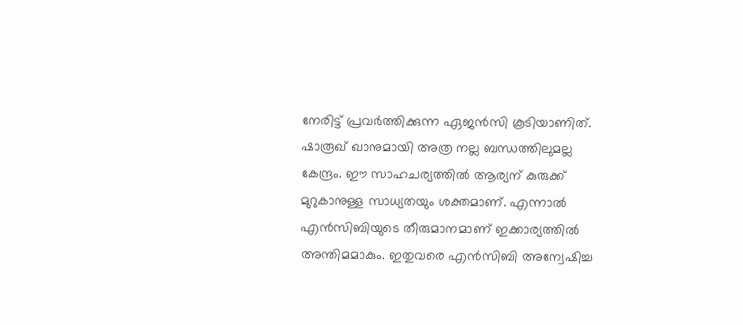നേരിട്ട് പ്രവര്‍ത്തിക്കുന്ന ഏജന്‍സി കൂടിയാണിത്. ഷാരൂഖ് ഖാനുമായി അത്ര നല്ല ബന്ധത്തിലുമല്ല കേന്ദ്രം. ഈ സാഹചര്യത്തില്‍ ആര്യന് കുരുക്ക് മുറുകാനുള്ള സാധ്യതയും ശക്തമാണ്. എന്നാല്‍ എന്‍സിബിയുടെ തീരുമാനമാണ് ഇക്കാര്യത്തില്‍ അന്തിമമാകും. ഇതുവരെ എന്‍സിബി അന്വേഷിച്ച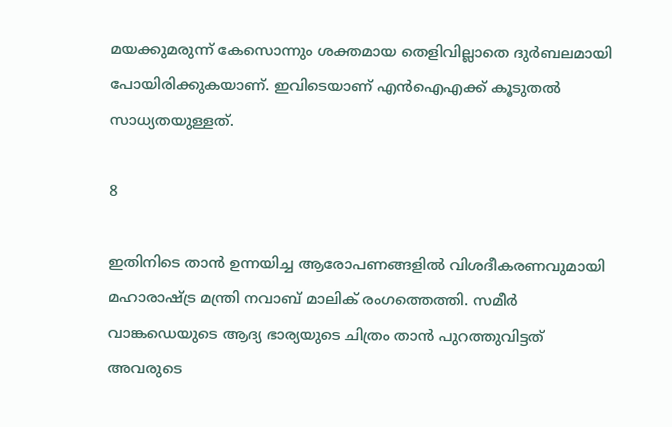മയക്കുമരുന്ന് കേസൊന്നും ശക്തമായ തെളിവില്ലാതെ ദുര്‍ബലമായി പോയിരിക്കുകയാണ്. ഇവിടെയാണ് എന്‍ഐഎക്ക് കൂടുതല്‍ സാധ്യതയുള്ളത്.

8

ഇതിനിടെ താന്‍ ഉന്നയിച്ച ആരോപണങ്ങളില്‍ വിശദീകരണവുമായി മഹാരാഷ്ട്ര മന്ത്രി നവാബ് മാലിക് രംഗത്തെത്തി. സമീര്‍ വാങ്കഡെയുടെ ആദ്യ ഭാര്യയുടെ ചിത്രം താന്‍ പുറത്തുവിട്ടത് അവരുടെ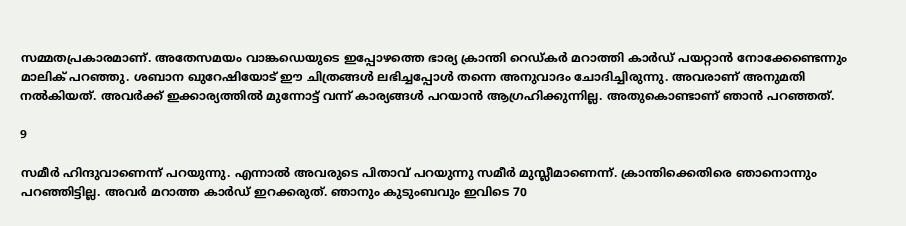സമ്മതപ്രകാരമാണ്. അതേസമയം വാങ്കഡെയുടെ ഇപ്പോഴത്തെ ഭാര്യ ക്രാന്തി റെഡ്കര്‍ മറാത്തി കാര്‍ഡ് പയറ്റാന്‍ നോക്കേണ്ടെന്നും മാലിക് പറഞ്ഞു. ശബാന ഖുറേഷിയോട് ഈ ചിത്രങ്ങള്‍ ലഭിച്ചപ്പോള്‍ തന്നെ അനുവാദം ചോദിച്ചിരുന്നു. അവരാണ് അനുമതി നല്‍കിയത്. അവര്‍ക്ക് ഇക്കാര്യത്തില്‍ മുന്നോട്ട് വന്ന് കാര്യങ്ങള്‍ പറയാന്‍ ആഗ്രഹിക്കുന്നില്ല. അതുകൊണ്ടാണ് ഞാന്‍ പറഞ്ഞത്.

9

സമീര്‍ ഹിന്ദുവാണെന്ന് പറയുന്നു. എന്നാല്‍ അവരുടെ പിതാവ് പറയുന്നു സമീര്‍ മുസ്ലീമാണെന്ന്. ക്രാന്തിക്കെതിരെ ഞാനൊന്നും പറഞ്ഞിട്ടില്ല. അവര്‍ മറാത്ത കാര്‍ഡ് ഇറക്കരുത്. ഞാനും കുടുംബവും ഇവിടെ 70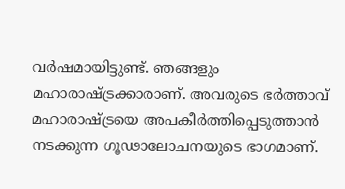വര്‍ഷമായിട്ടുണ്ട്. ഞങ്ങളും മഹാരാഷ്ട്രക്കാരാണ്. അവരുടെ ഭര്‍ത്താവ് മഹാരാഷ്ട്രയെ അപകീര്‍ത്തിപ്പെടുത്താന്‍ നടക്കുന്ന ഗൂഢാലോചനയുടെ ഭാഗമാണ്.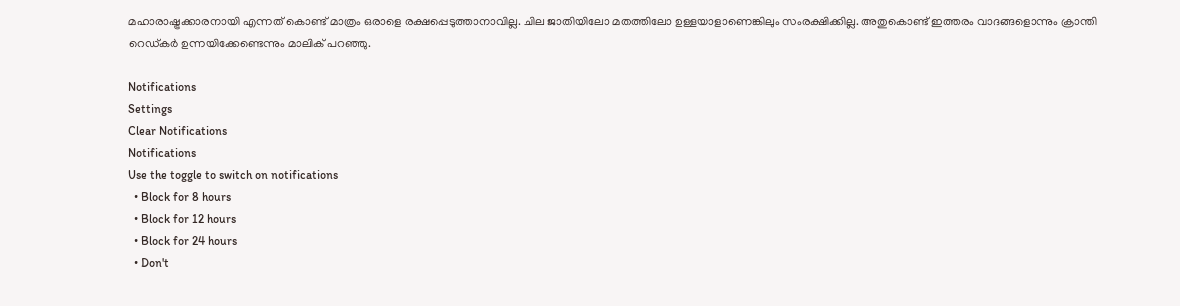മഹാരാഷ്ട്രക്കാരനായി എന്നത് കൊണ്ട് മാത്രം ഒരാളെ രക്ഷപ്പെടുത്താനാവില്ല. ചില ജാതിയിലോ മതത്തിലോ ഉള്ളയാളാണെങ്കിലും സംരക്ഷിക്കില്ല. അതുകൊണ്ട് ഇത്തരം വാദങ്ങളൊന്നും ക്രാന്തി റെഡ്കര്‍ ഉന്നയിക്കേണ്ടെന്നും മാലിക് പറഞ്ഞു.

Notifications
Settings
Clear Notifications
Notifications
Use the toggle to switch on notifications
  • Block for 8 hours
  • Block for 12 hours
  • Block for 24 hours
  • Don't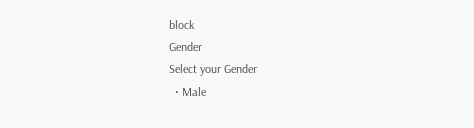block
Gender
Select your Gender
  • Male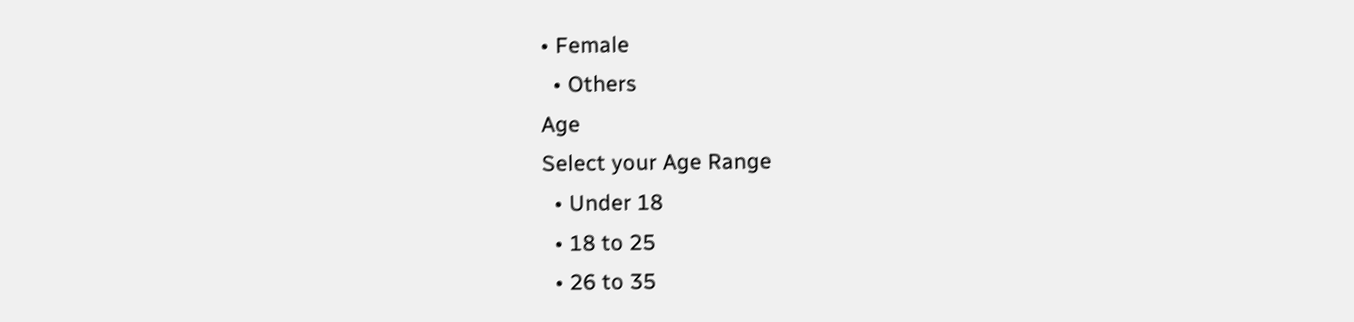• Female
  • Others
Age
Select your Age Range
  • Under 18
  • 18 to 25
  • 26 to 35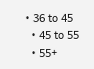• 36 to 45
  • 45 to 55
  • 55+